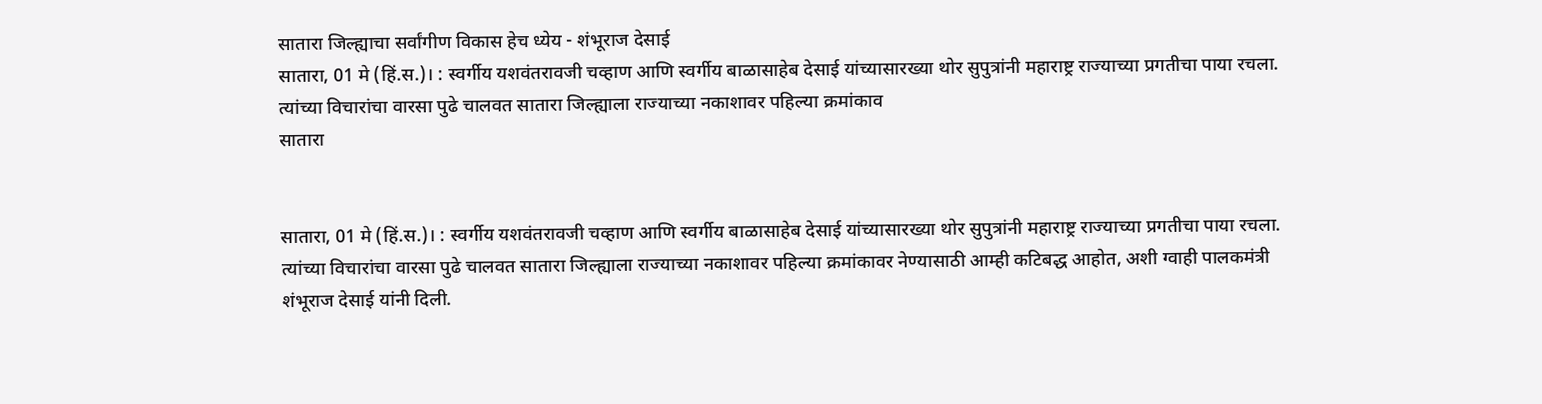सातारा जिल्ह्याचा सर्वांगीण विकास हेच ध्येय - शंभूराज देसाई
सातारा, 01 मे (हिं.स.)। : स्वर्गीय यशवंतरावजी चव्हाण आणि स्वर्गीय बाळासाहेब देसाई यांच्यासारख्या थोर सुपुत्रांनी महाराष्ट्र राज्याच्या प्रगतीचा पाया रचला. त्यांच्या विचारांचा वारसा पुढे चालवत सातारा जिल्ह्याला राज्याच्या नकाशावर पहिल्या क्रमांकाव
सातारा


सातारा, 01 मे (हिं.स.)। : स्वर्गीय यशवंतरावजी चव्हाण आणि स्वर्गीय बाळासाहेब देसाई यांच्यासारख्या थोर सुपुत्रांनी महाराष्ट्र राज्याच्या प्रगतीचा पाया रचला. त्यांच्या विचारांचा वारसा पुढे चालवत सातारा जिल्ह्याला राज्याच्या नकाशावर पहिल्या क्रमांकावर नेण्यासाठी आम्ही कटिबद्ध आहोत, अशी ग्वाही पालकमंत्री शंभूराज देसाई यांनी दिली.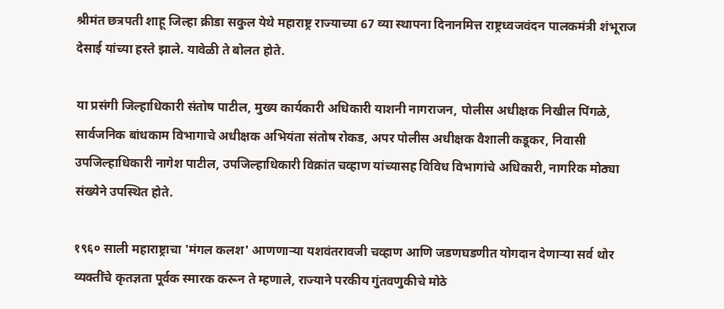श्रीमंत छत्रपती शाहू जिल्हा क्रीडा सकुल येथे महाराष्ट्र राज्याच्या 67 व्या स्थापना दिनानमित्त राष्ट्रध्वजवंदन पालकमंत्री शंभूराज देसाई यांच्या हस्ते झाले. यावेळी ते बोलत होते.

या प्रसंगी जिल्हाधिकारी संतोष पाटील, मुख्य कार्यकारी अधिकारी याशनी नागराजन, पोलीस अधीक्षक निखील पिंगळे, सार्वजनिक बांधकाम विभागाचे अधीक्षक अभियंता संतोष रोकड, अपर पोलीस अधीक्षक वैशाली कडूकर, निवासी उपजिल्हाधिकारी नागेश पाटील, उपजिल्हाधिकारी विक्रांत चव्हाण यांच्यासह विविध विभागांचे अधिकारी, नागरिक मोठ्या संख्येने उपस्थित होते.

१९६० साली महाराष्ट्राचा 'मंगल कलश' आणणाऱ्या यशवंतरावजी चव्हाण आणि जडणघडणीत योगदान देणाऱ्या सर्व थोर व्यक्तींचे कृतज्ञता पूर्वक स्मारक करून ते म्हणाले, राज्याने परकीय गुंतवणुकीचे मोठे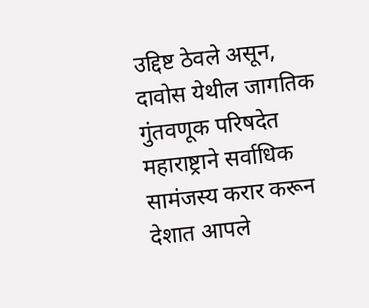उद्दिष्ट ठेवले असून, दावोस येथील जागतिक गुंतवणूक परिषदेत महाराष्ट्राने सर्वाधिक सामंजस्य करार करून देशात आपले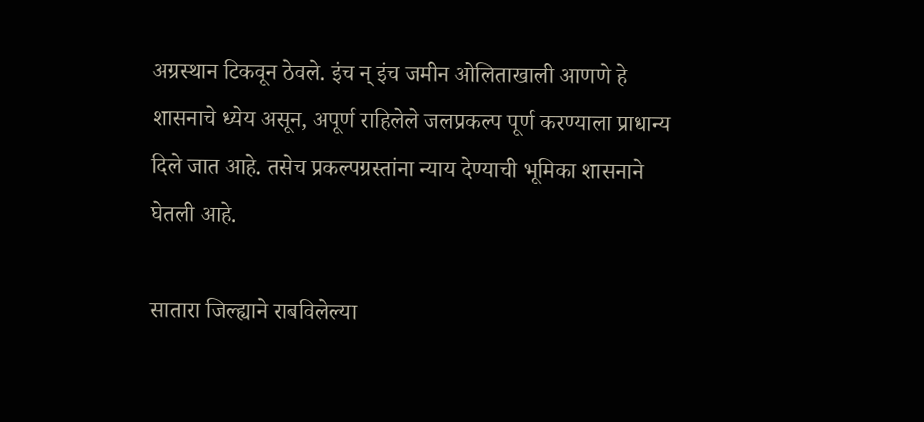अग्रस्थान टिकवून ठेवले. इंच न् इंच जमीन ओलिताखाली आणणे हे शासनाचे ध्येय असून, अपूर्ण राहिलेले जलप्रकल्प पूर्ण करण्याला प्राधान्य दिले जात आहे. तसेच प्रकल्पग्रस्तांना न्याय देण्याची भूमिका शासनाने घेतली आहे.

सातारा जिल्ह्याने राबविलेल्या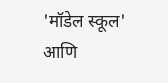'मॉडेल स्कूल' आणि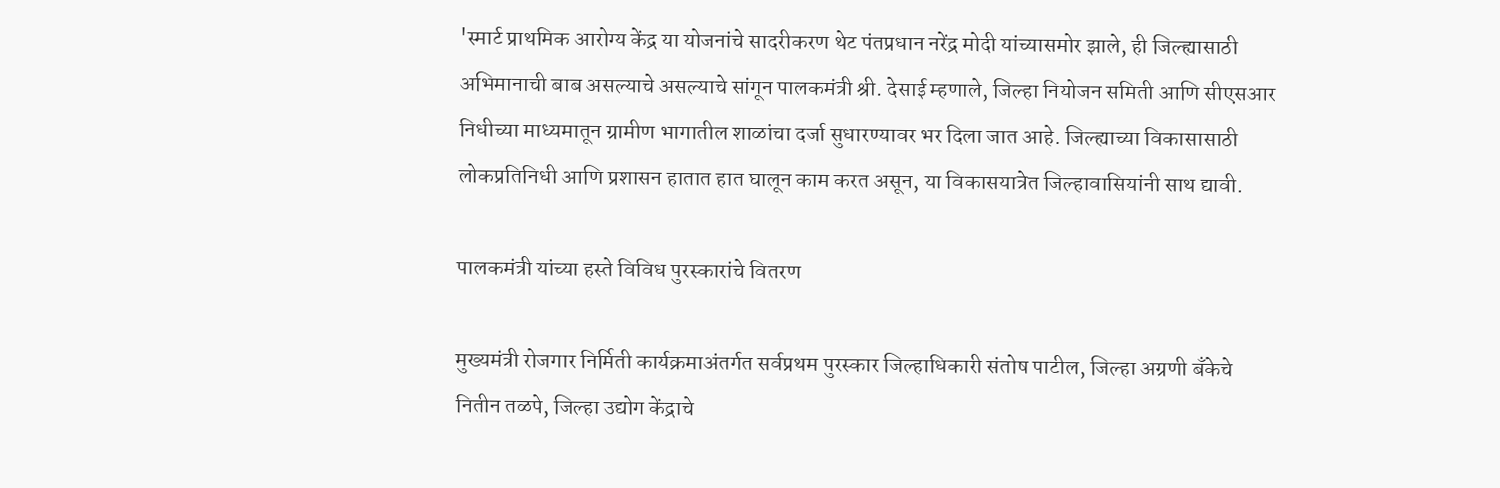'स्मार्ट प्राथमिक आरोग्य केंद्र या योजनांचे सादरीकरण थेट पंतप्रधान नरेंद्र मोदी यांच्यासमोर झाले, ही जिल्ह्यासाठी अभिमानाची बाब असल्याचे असल्याचे सांगून पालकमंत्री श्री. देसाई म्हणाले, जिल्हा नियोजन समिती आणि सीएसआर निधीच्या माध्यमातून ग्रामीण भागातील शाळांचा दर्जा सुधारण्यावर भर दिला जात आहे. जिल्ह्याच्या विकासासाठी लोकप्रतिनिधी आणि प्रशासन हातात हात घालून काम करत असून, या विकासयात्रेत जिल्हावासियांनी साथ द्यावी.

पालकमंत्री यांच्या हस्ते विविध पुरस्कारांचे वितरण

मुख्यमंत्री रोजगार निर्मिती कार्यक्रमाअंतर्गत सर्वप्रथम पुरस्कार जिल्हाधिकारी संतोष पाटील, जिल्हा अग्रणी बँकेचे नितीन तळपे, जिल्हा उद्योग केंद्राचे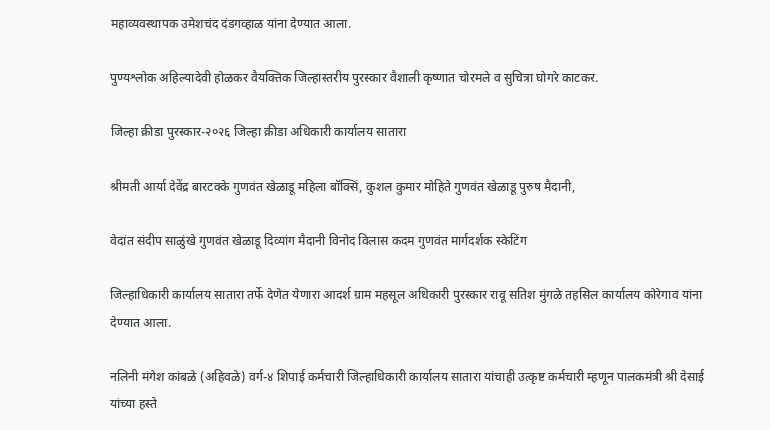महाव्यवस्थापक उमेशचंद दंडगव्हाळ यांना देण्यात आला.

पुण्यश्लोक अहिल्यादेवी होळकर वैयक्तिक जिल्हास्तरीय पुरस्कार वैशाली कृष्णात चोरमले व सुचित्रा घोगरे काटकर.

जिल्हा क्रीडा पुरस्कार-२०२६ जिल्हा क्रीडा अधिकारी कार्यालय सातारा

श्रीमती आर्या देवेंद्र बारटक्के गुणवंत खेळाडू महिला बॉक्सिं, कुशल कुमार मोहिते गुणवंत खेळाडू पुरुष मैदानी,

वेदांत संदीप साळुंखे गुणवंत खेळाडू दिव्यांग मैदानी विनोद विलास कदम गुणवंत मार्गदर्शक स्केटिंग

जिल्हाधिकारी कार्यालय सातारा तर्फे देणेत येणारा आदर्श ग्राम महसूल अधिकारी पुरस्कार रावू सतिश मुंगळे तहसिल कार्यालय कोरेगाव यांना देण्यात आला.

नलिनी मंगेश कांबळे (अहिवळे) वर्ग-४ शिपाई कर्मचारी जिल्हाधिकारी कार्यालय सातारा यांचाही उत्कृष्ट कर्मचारी म्हणून पालकमंत्री श्री देसाई यांच्या हस्ते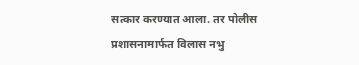सत्कार करण्यात आला. तर पोलीस प्रशासनामार्फत विलास नभु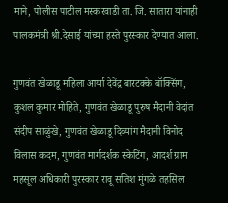माने, पोलीस पाटील मस्करवाडी ता. जि. सातारा यांनाही पालकमंत्री श्री.देसाई यांच्या हस्ते पुरस्कार देण्यात आला.

गुणवंत खेळाडू महिला आर्या देवेंद्र बारटक्के बॉक्सिंग, कुशल कुमार मोहिते, गुणवंत खेळाडू पुरुष मैदानी वेदांत संदीप साळुंखे, गुणवंत खेळाडू दिव्यांग मैदानी विनोद विलास कदम, गुणवंत मार्गदर्शक स्केटिंग, आदर्श ग्राम महसूल अधिकारी पुरस्कार रावू सतिश मुंगळे तहसिल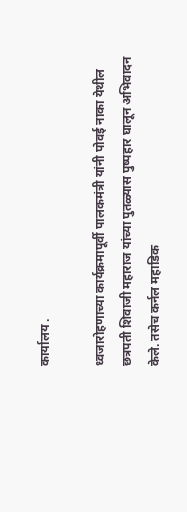कार्यालय .

ध्वजारोहणाच्या कार्यक्रमापूर्वी पालकमंत्री यांनी पोवई नाका येथील छत्रपती शिवाजी महाराज यांच्या पुतळ्यास पुष्पहार घालून अभिवादन केले. तसेच कर्नल महाडिक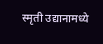स्मृती उद्यानामध्ये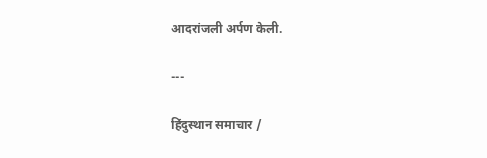आदरांजली अर्पण केली.

---

हिंदुस्थान समाचार /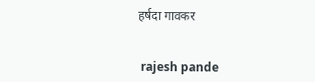हर्षदा गावकर


 rajesh pande